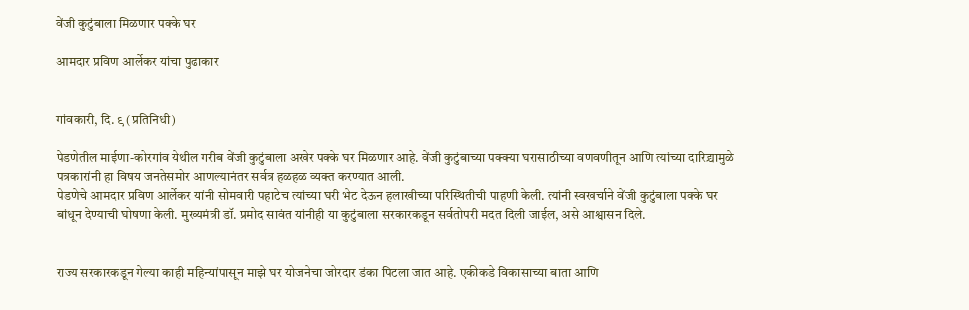वेंजी कुटुंबाला मिळणार पक्के घर

आमदार प्रविण आर्लेकर यांचा पुढाकार


गांवकारी, दि. ९ (प्रतिनिधी)

पेडणेतील माईणा-कोरगांव येथील गरीब वेंजी कुटुंबाला अखेर पक्के घर मिळणार आहे. वेंजी कुटुंबाच्या पक्क्या घरासाठीच्या वणवणीतून आणि त्यांच्या दारिद्र्यामुळे पत्रकारांनी हा विषय जनतेसमोर आणल्यानंतर सर्वत्र हळहळ व्यक्त करण्यात आली.
पेडणेचे आमदार प्रविण आर्लेकर यांनी सोमवारी पहाटेच त्यांच्या घरी भेट देऊन हलाखीच्या परिस्थितीची पाहणी केली. त्यांनी स्वखर्चाने वेंजी कुटुंबाला पक्के घर बांधून देण्याची घोषणा केली. मुख्यमंत्री डॉ. प्रमोद सावंत यांनीही या कुटुंबाला सरकारकडून सर्वतोपरी मदत दिली जाईल, असे आश्वासन दिले.


राज्य सरकारकडून गेल्या काही महिन्यांपासून माझे घर योजनेचा जोरदार डंका पिटला जात आहे. एकीकडे विकासाच्या बाता आणि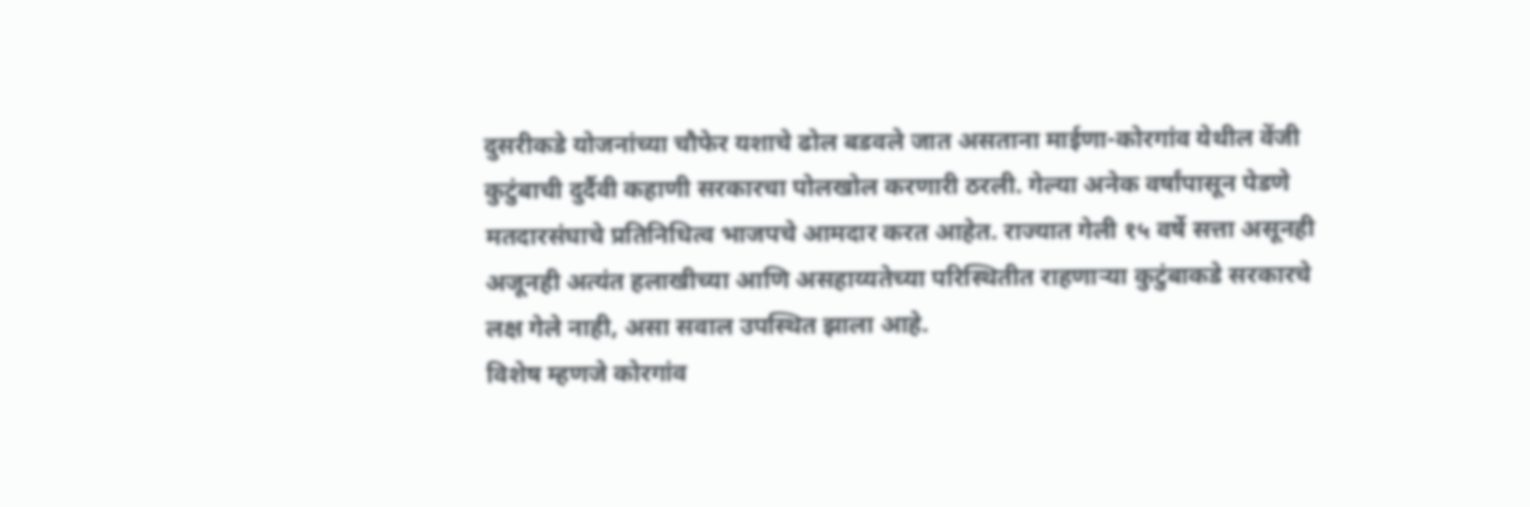दुसरीकडे योजनांच्या चौफेर यशाचे ढोल बडवले जात असताना माईणा-कोरगांव येथील वेंजी कुटुंबाची दुर्दैवी कहाणी सरकारचा पोलखोल करणारी ठरली. गेल्या अनेक वर्षांपासून पेडणे मतदारसंघाचे प्रतिनिधित्व भाजपचे आमदार करत आहेत. राज्यात गेली १५ वर्षे सत्ता असूनही अजूनही अत्यंत हलाखीच्या आणि असहाय्यतेच्या परिस्थितीत राहणाऱ्या कुटुंबाकडे सरकारचे लक्ष गेले नाही, असा सवाल उपस्थित झाला आहे.
विशेष म्हणजे कोरगांव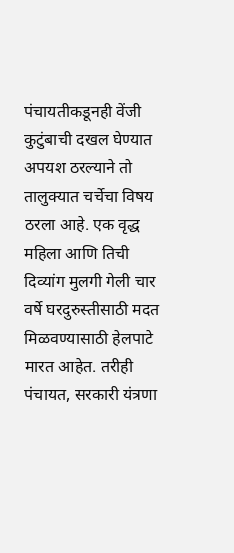पंचायतीकडूनही वेंजी कुटुंबाची दखल घेण्यात अपयश ठरल्याने तो तालुक्यात चर्चेचा विषय ठरला आहे. एक वृद्ध महिला आणि तिची दिव्यांग मुलगी गेली चार वर्षे घरदुरुस्तीसाठी मदत मिळवण्यासाठी हेलपाटे मारत आहेत. तरीही पंचायत, सरकारी यंत्रणा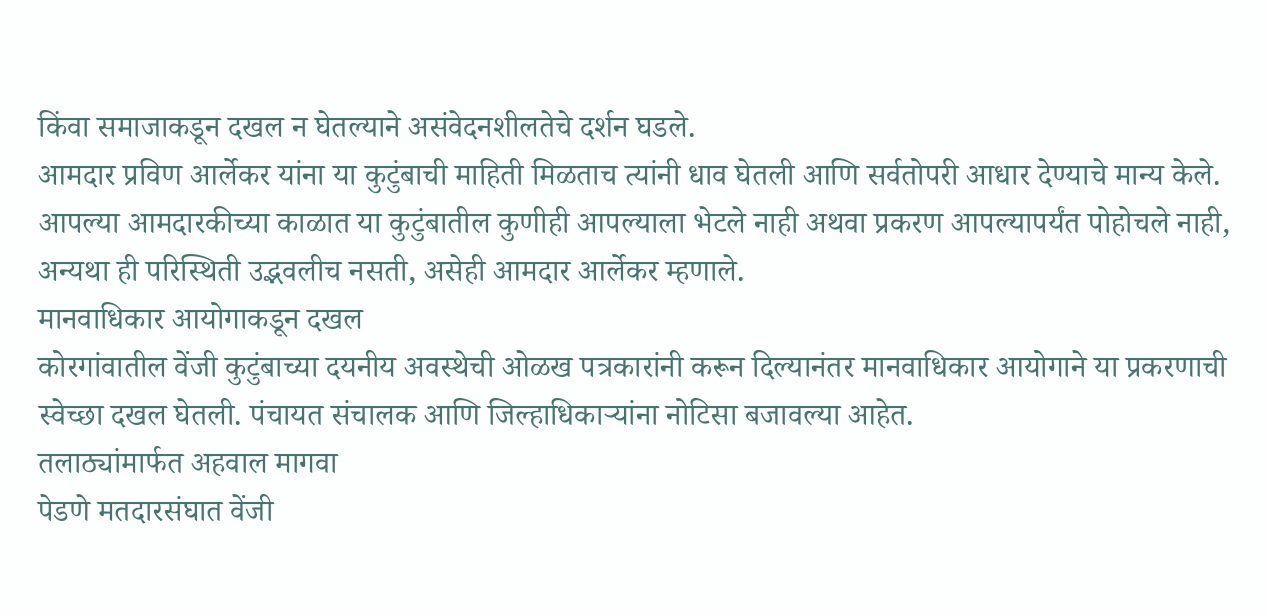किंवा समाजाकडून दखल न घेतल्याने असंवेदनशीलतेचे दर्शन घडले.
आमदार प्रविण आर्लेकर यांना या कुटुंबाची माहिती मिळताच त्यांनी धाव घेतली आणि सर्वतोपरी आधार देण्याचे मान्य केले. आपल्या आमदारकीच्या काळात या कुटुंबातील कुणीही आपल्याला भेटले नाही अथवा प्रकरण आपल्यापर्यंत पोहोचले नाही, अन्यथा ही परिस्थिती उद्भवलीच नसती, असेही आमदार आर्लेकर म्हणाले.
मानवाधिकार आयोगाकडून दखल
कोरगांवातील वेंजी कुटुंबाच्या दयनीय अवस्थेची ओळख पत्रकारांनी करून दिल्यानंतर मानवाधिकार आयोगाने या प्रकरणाची स्वेच्छा दखल घेतली. पंचायत संचालक आणि जिल्हाधिकाऱ्यांना नोटिसा बजावल्या आहेत.
तलाठ्यांमार्फत अहवाल मागवा
पेडणे मतदारसंघात वेंजी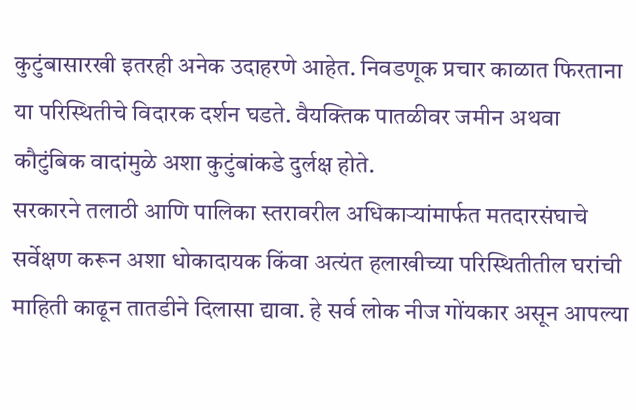कुटुंबासारखी इतरही अनेक उदाहरणे आहेत. निवडणूक प्रचार काळात फिरताना या परिस्थितीचे विदारक दर्शन घडते. वैयक्तिक पातळीवर जमीन अथवा कौटुंबिक वादांमुळे अशा कुटुंबांकडे दुर्लक्ष होते.
सरकारने तलाठी आणि पालिका स्तरावरील अधिकाऱ्यांमार्फत मतदारसंघाचे सर्वेक्षण करून अशा धोकादायक किंवा अत्यंत हलाखीच्या परिस्थितीतील घरांची माहिती काढून तातडीने दिलासा द्यावा. हे सर्व लोक नीज गोंयकार असून आपल्या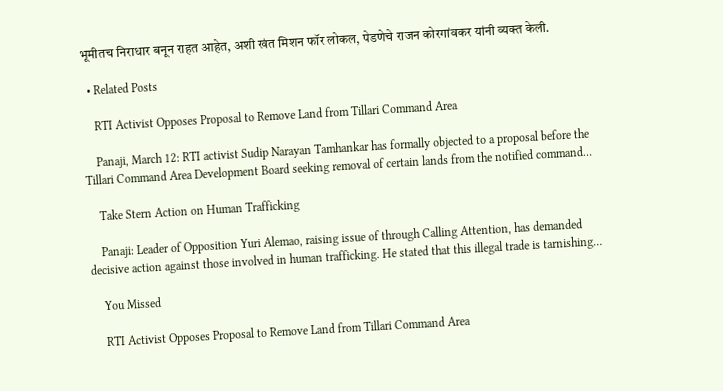भूमीतच निराधार बनून राहत आहेत, अशी खंत मिशन फॉर लोकल, पेडणेचे राजन कोरगांवकर यांनी व्यक्त केली.

  • Related Posts

    RTI Activist Opposes Proposal to Remove Land from Tillari Command Area

    Panaji, March 12: RTI activist Sudip Narayan Tamhankar has formally objected to a proposal before the Tillari Command Area Development Board seeking removal of certain lands from the notified command…

    Take Stern Action on Human Trafficking

    Panaji: Leader of Opposition Yuri Alemao, raising issue of through Calling Attention, has demanded decisive action against those involved in human trafficking. He stated that this illegal trade is tarnishing…

    You Missed

    RTI Activist Opposes Proposal to Remove Land from Tillari Command Area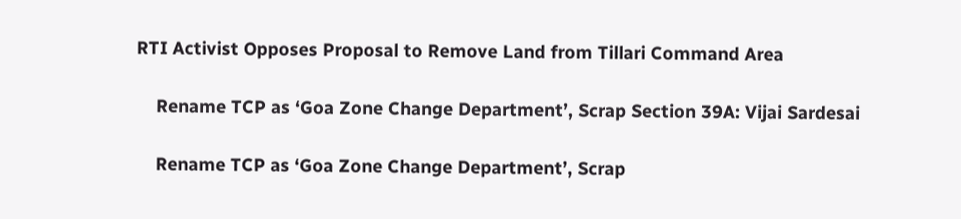RTI Activist Opposes Proposal to Remove Land from Tillari Command Area

    Rename TCP as ‘Goa Zone Change Department’, Scrap Section 39A: Vijai Sardesai

    Rename TCP as ‘Goa Zone Change Department’, Scrap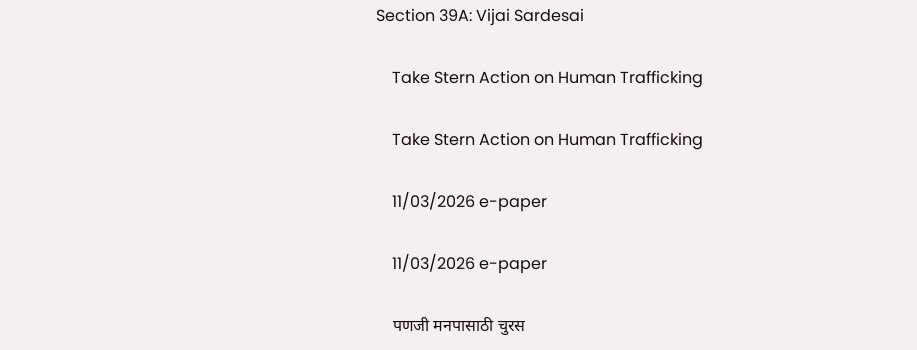Section 39A: Vijai Sardesai

    Take Stern Action on Human Trafficking

    Take Stern Action on Human Trafficking

    11/03/2026 e-paper

    11/03/2026 e-paper

    पणजी मनपासाठी चुरस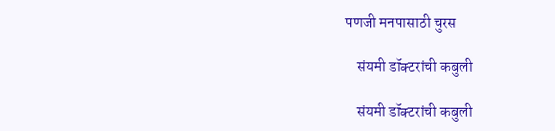पणजी मनपासाठी चुरस

    संयमी डॉक्टरांची कबुली

    संयमी डॉक्टरांची कबुली